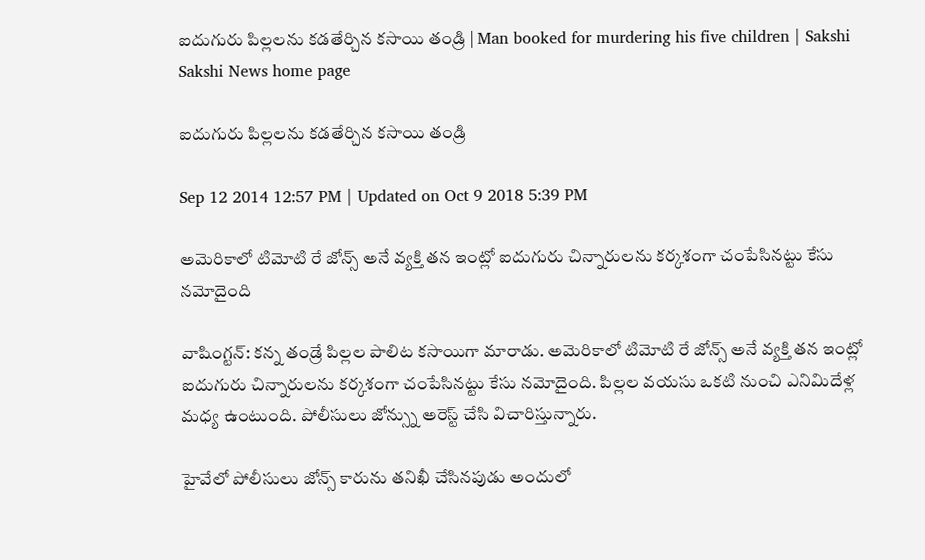ఐదుగురు పిల్లలను కడతేర్చిన కసాయి తండ్రి | Man booked for murdering his five children | Sakshi
Sakshi News home page

ఐదుగురు పిల్లలను కడతేర్చిన కసాయి తండ్రి

Sep 12 2014 12:57 PM | Updated on Oct 9 2018 5:39 PM

అమెరికాలో టిమోటి రే జోన్స్ అనే వ్యక్తి తన ఇంట్లో ఐదుగురు చిన్నారులను కర్కశంగా చంపేసినట్టు కేసు నమోదైంది

వాషింగ్టన్: కన్న తండ్రే పిల్లల పాలిట కసాయిగా మారాడు. అమెరికాలో టిమోటి రే జోన్స్ అనే వ్యక్తి తన ఇంట్లో ఐదుగురు చిన్నారులను కర్కశంగా చంపేసినట్టు కేసు నమోదైంది. పిల్లల వయసు ఒకటి నుంచి ఎనిమిదేళ్ల మధ్య ఉంటుంది. పోలీసులు జోన్స్ను అరెస్ట్ చేసి విచారిస్తున్నారు.

హైవేలో పోలీసులు జోన్స్ కారును తనిఖీ చేసినపుడు అందులో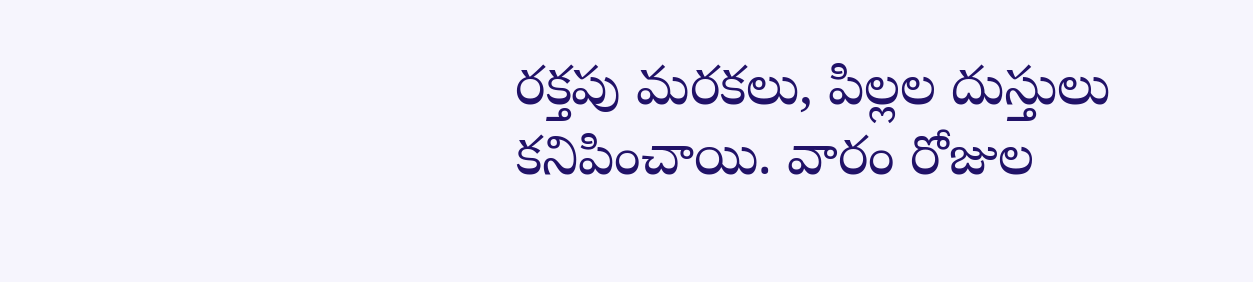రక్తపు మరకలు, పిల్లల దుస్తులు కనిపించాయి. వారం రోజుల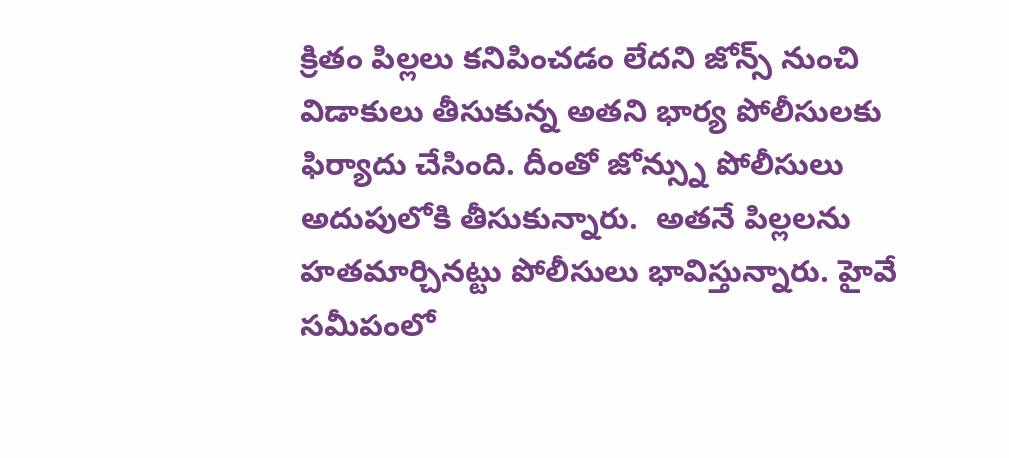క్రితం పిల్లలు కనిపించడం లేదని జోన్స్ నుంచి విడాకులు తీసుకున్న అతని భార్య పోలీసులకు ఫిర్యాదు చేసింది. దీంతో జోన్స్ను పోలీసులు అదుపులోకి తీసుకున్నారు.  అతనే పిల్లలను హతమార్చినట్టు పోలీసులు భావిస్తున్నారు. హైవే సమీపంలో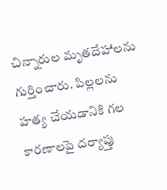చిన్నారుల మృతదేహాలను గుర్తించారు. పిల్లలను హత్య చేయడానికి గల కారణాలపై దర్యాప్తు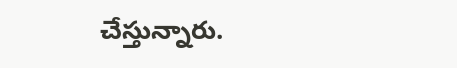చేస్తున్నారు.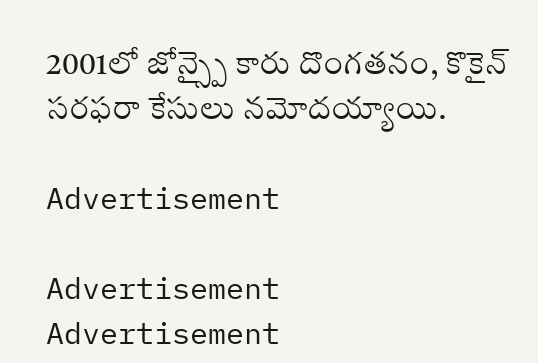2001లో జోన్స్పై కారు దొంగతనం, కొకైన్ సరఫరా కేసులు నమోదయ్యాయి.

Advertisement

Advertisement
Advertisement